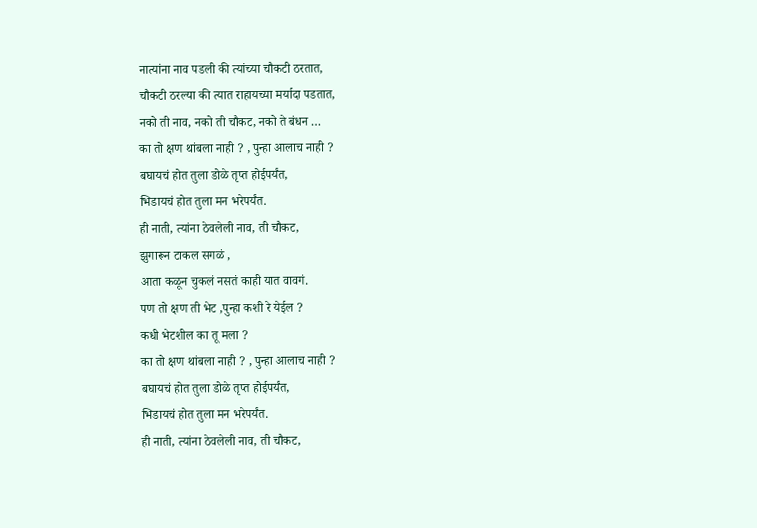नात्यांना नाव पडली की त्यांच्या चौकटी ठरतात,
चौकटी ठरल्या की त्यात राहायच्या मर्यादा पडतात,
नको ती नाव, नको ती चौकट, नको ते बंधन …
का तो क्षण थांबला नाही ? , पुन्हा आलाच नाही ?
बघायचं होत तुला डोळे तृप्त होईपर्यंत,
भिडायचं होत तुला मन भरेपर्यंत.
ही नाती, त्यांना ठेवलेली नाव, ती चौकट,
झुगारून टाकल सगळं ,
आता कळून चुकलं नसतं काही यात वावगं.
पण तो क्षण ती भेट ,पुन्हा कशी रे येईल ?
कधी भेटशील का तू मला ?
का तो क्षण थांबला नाही ? , पुन्हा आलाच नाही ?
बघायचं होत तुला डोळे तृप्त होईपर्यंत,
भिडायचं होत तुला मन भरेपर्यंत.
ही नाती, त्यांना ठेवलेली नाव, ती चौकट,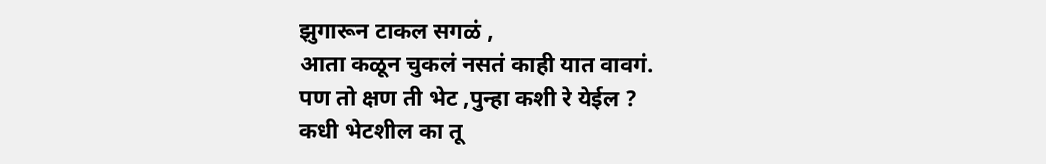झुगारून टाकल सगळं ,
आता कळून चुकलं नसतं काही यात वावगं.
पण तो क्षण ती भेट ,पुन्हा कशी रे येईल ?
कधी भेटशील का तू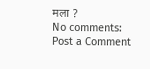मला ?
No comments:
Post a Comment